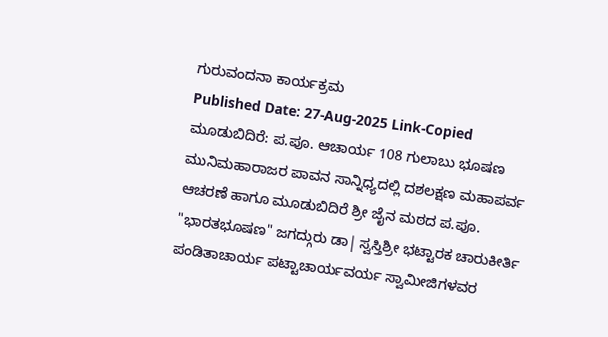ಗುರುವಂದನಾ ಕಾರ್ಯಕ್ರಮ
Published Date: 27-Aug-2025 Link-Copied
ಮೂಡುಬಿದಿರೆ: ಪ.ಪೂ. ಆಚಾರ್ಯ 108 ಗುಲಾಬು ಭೂಷಣ ಮುನಿಮಹಾರಾಜರ ಪಾವನ ಸಾನ್ನಿಧ್ಯದಲ್ಲಿ ದಶಲಕ್ಷಣ ಮಹಾಪರ್ವ ಆಚರಣೆ ಹಾಗೂ ಮೂಡುಬಿದಿರೆ ಶ್ರೀ ಜೈನ ಮಠದ ಪ.ಪೂ. "ಭಾರತಭೂಷಣ" ಜಗದ್ಗುರು ಡಾ| ಸ್ವಸ್ತಿಶ್ರೀ ಭಟ್ಟಾರಕ ಚಾರುಕೀರ್ತಿ ಪಂಡಿತಾಚಾರ್ಯ ಪಟ್ಟಾಚಾರ್ಯವರ್ಯ ಸ್ವಾಮೀಜಿಗಳವರ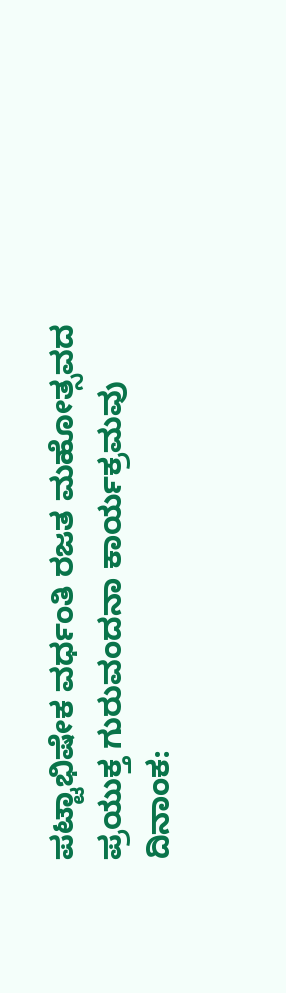ಪಟ್ಟಾಭಿಷೇಕ ವರ್ಧಂತಿ ರಜತ ಮಹೋತ್ಸವದ ಪ್ರಯುಕ್ತ ಗುರುವಂದನಾ ಕಾರ್ಯಕ್ರಮವು ದಿನಾಂಕ: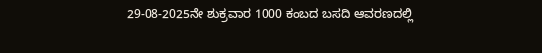29-08-2025ನೇ ಶುಕ್ರವಾರ 1000 ಕಂಬದ ಬಸದಿ ಆವರಣದಲ್ಲಿ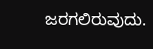ಜರಗಲಿರುವುದು.